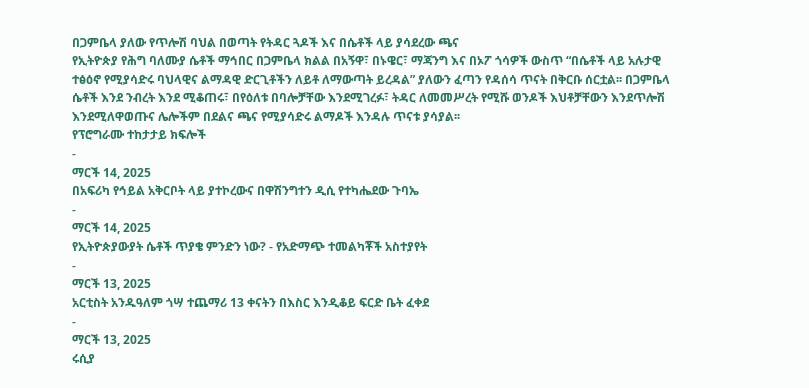በጋምቤላ ያለው የጥሎሽ ባህል በወጣት የትዳር ጓዶች እና በሴቶች ላይ ያሳደረው ጫና
የኢትዮጵያ የሕግ ባለሙያ ሴቶች ማኅበር በጋምቤላ ክልል በአኝዋ፣ በኑዌር፣ ማጃንግ እና በኦፖ ጎሳዎች ውስጥ “በሴቶች ላይ አሉታዊ ተፅዕኖ የሚያሳድሩ ባህላዊና ልማዳዊ ድርጊቶችን ለይቶ ለማውጣት ይረዳል” ያለውን ፈጣን የዳሰሳ ጥናት በቅርቡ ሰርቷል፡፡ በጋምቤላ ሴቶች እንደ ንብረት እንደ ሚቆጠሩ፣ በየዕለቱ በባሎቻቸው እንደሚገረፉ፣ ትዳር ለመመሥረት የሚሹ ወንዶች እህቶቻቸውን እንደጥሎሽ እንደሚለዋወጡና ሌሎችም በደልና ጫና የሚያሳድሩ ልማዶች እንዳሉ ጥናቱ ያሳያል፡፡
የፕሮግራሙ ተከታታይ ክፍሎች
-
ማርች 14, 2025
በአፍሪካ የኅይል አቅርቦት ላይ ያተኮረውና በዋሽንግተን ዲሲ የተካሔደው ጉባኤ
-
ማርች 14, 2025
የኢትዮጵያውያት ሴቶች ጥያቄ ምንድን ነው? - የአድማጭ ተመልካቾች አስተያየት
-
ማርች 13, 2025
አርቲስት አንዱዓለም ጎሣ ተጨማሪ 13 ቀናትን በእስር እንዲቆይ ፍርድ ቤት ፈቀደ
-
ማርች 13, 2025
ሩሲያ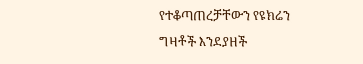የተቆጣጠረቻቸውን የዩክሬን ግዛቶች እንደያዘች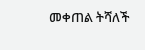መቀጠል ትሻለች